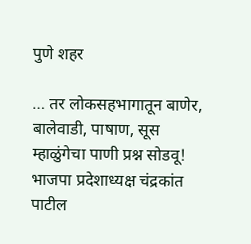पुणे शहर

… तर लोकसहभागातून बाणेर, बालेवाडी, पाषाण, सूस म्हाळुंगेचा पाणी प्रश्न सोडवू! भाजपा प्रदेशाध्यक्ष चंद्रकांत पाटील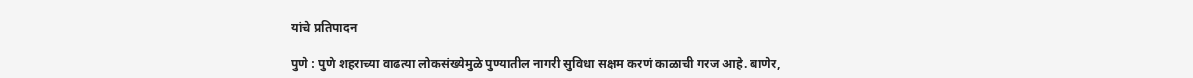यांचे प्रतिपादन

पुणे : पुणे शहराच्या वाढत्या लोकसंख्येमुळे पुण्यातील नागरी सुविधा सक्षम करणं काळाची गरज आहे. बाणेर,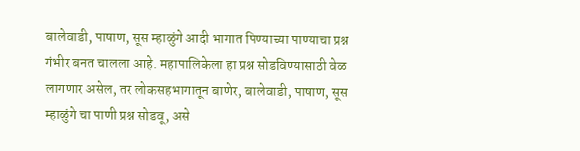बालेवाडी, पाषाण, सूस म्हाळुंगे आदी भागात पिण्याच्या पाण्याचा प्रश्न गंभीर बनत चालला आहे. महापालिकेला हा प्रश्न सोडविण्यासाठी वेळ लागणार असेल, तर लोकसहभागातून बाणेर, बालेवाडी, पाषाण, सूस म्हाळुंगे चा पाणी प्रश्न सोडवू, असे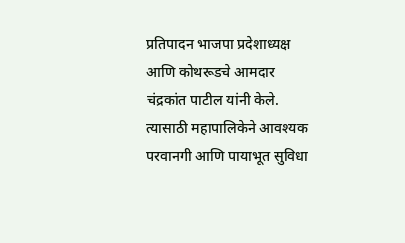प्रतिपादन भाजपा प्रदेशाध्यक्ष आणि कोथरूडचे आमदार चंद्रकांत पाटील यांनी केले. त्यासाठी महापालिकेने आवश्यक परवानगी आणि पायाभूत सुविधा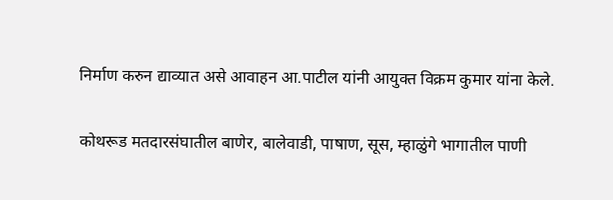निर्माण करुन द्याव्यात असे आवाहन आ.पाटील यांनी आयुक्त विक्रम कुमार यांना केले.

कोथरूड मतदारसंघातील बाणेर, बालेवाडी, पाषाण, सूस, म्हाळुंगे भागातील पाणी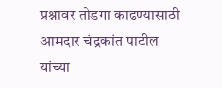प्रश्नावर तोडगा काढण्यासाठी आमदार चंद्रकांत पाटील यांच्या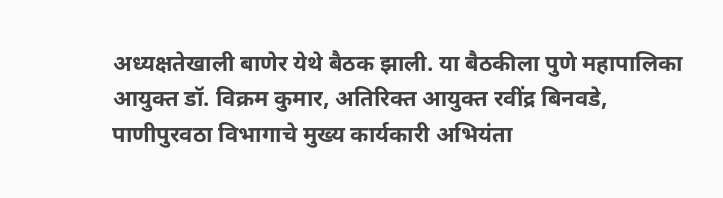अध्यक्षतेखाली बाणेर येथे बैठक झाली. या बैठकीला पुणे महापालिका आयुक्त डॉ. विक्रम कुमार, अतिरिक्त आयुक्त रवींद्र बिनवडे, पाणीपुरवठा विभागाचे मुख्य कार्यकारी अभियंता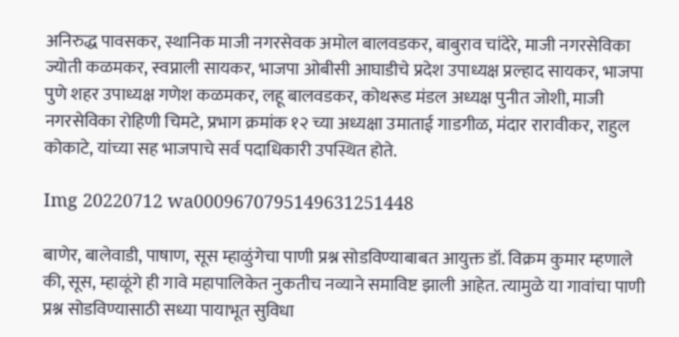अनिरुद्ध पावसकर, स्थानिक माजी नगरसेवक अमोल बालवडकर, बाबुराव चांदेरे, माजी नगरसेविका ज्योती कळमकर, स्वप्नाली सायकर, भाजपा ओबीसी आघाडीचे प्रदेश उपाध्यक्ष प्रल्हाद सायकर, भाजपा पुणे शहर उपाध्यक्ष गणेश कळमकर, लहू बालवडकर, कोथरूड मंडल अध्यक्ष पुनीत जोशी, माजी नगरसेविका रोहिणी चिमटे, प्रभाग क्रमांक १२ च्या अध्यक्षा उमाताई गाडगीळ, मंदार रारावीकर, राहुल कोकाटे, यांच्या सह भाजपाचे सर्व पदाधिकारी उपस्थित होते.

Img 20220712 wa0009670795149631251448

बाणेर, बालेवाडी, पाषाण, सूस म्हाळुंगेचा पाणी प्रश्न सोडविण्याबाबत आयुक्त डॉ. विक्रम कुमार म्हणाले की, सूस, म्हाळूंगे ही गावे महापालिकेत नुकतीच नव्याने समाविष्ट झाली आहेत. त्यामुळे या गावांचा पाणी प्रश्न सोडविण्यासाठी सध्या पायाभूत सुविधा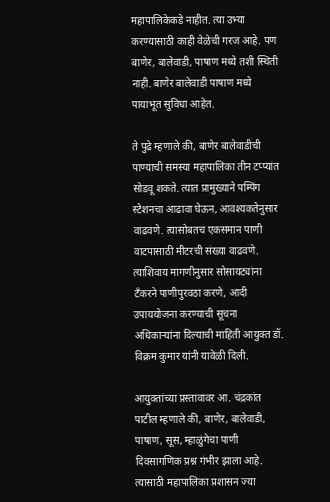महापालिकेकडे नाहीत. त्या उभ्या करण्यासाठी काही वेळेची गरज आहे. पण बाणेर, बालेवाडी, पाषाण मध्ये तशी स्थिती नाही. बाणेर बालेवाडी पाषाण मध्ये पायाभूत सुविधा आहेत.

ते पुढे म्हणाले की, बाणेर बालेवाडीची पाण्याची समस्या महापालिका तीन टप्प्यांत सोडवू शकते. त्यात प्रामुख्याने पम्पिंग स्टेशनचा आढावा घेऊन, आवश्यकतेनुसार वाढवणे. त्यासोबतच एकसमान पाणी वाटपासाठी मीटरची संख्या वाढवणे. त्याशिवाय मागणीनुसार सोसायट्यांना टॅंकरने पाणीपुरवठा करणे, आदी उपाययोजना करण्याची सूचना अधिकाऱ्यांना दिल्याची माहिती आयुक्त डॉ. विक्रम कुमार यांनी यावेळी दिली.

आयुक्तांच्या प्रस्तावावर आ. चंद्रकांत पाटील म्हणाले की, बाणेर, बालेवाडी, पाषाण, सूस, म्हाळुंगेचा पाणी दिवसागणिक प्रश्न गंभीर झाला आहे. त्यासाठी महापालिका प्रशासन ज्या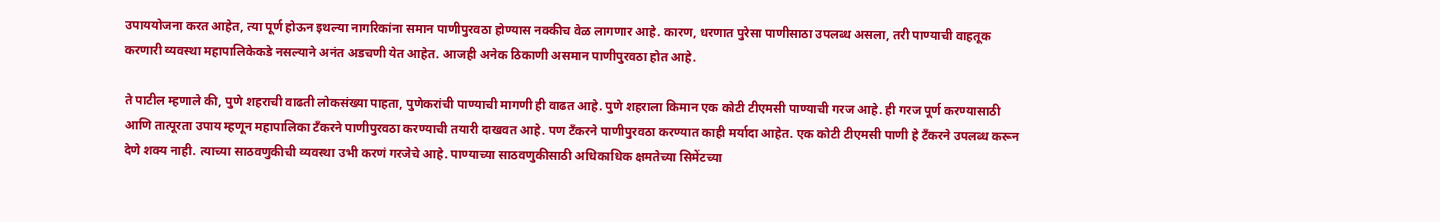उपाययोजना करत आहेत, त्या पूर्ण होऊन इथल्या नागरिकांना समान पाणीपुरवठा होण्यास नक्कीच वेळ लागणार आहे. कारण, धरणात पुरेसा पाणीसाठा उपलब्ध असला, तरी पाण्याची वाहतूक करणारी व्यवस्था महापालिकेकडे नसल्याने अनंत अडचणी येत आहेत. आजही अनेक ठिकाणी असमान पाणीपुरवठा होत आहे.

ते पाटील म्हणाले की, पुणे शहराची वाढती लोकसंख्या पाहता, पुणेकरांची पाण्याची मागणी ही वाढत आहे. पुणे शहराला किमान एक कोटी टीएमसी पाण्याची गरज आहे. ही गरज पूर्ण करण्यासाठी आणि तात्पूरता उपाय म्हणून महापालिका टॅंकरने पाणीपुरवठा करण्याची तयारी दाखवत आहे. पण टॅंकरने पाणीपुरवठा करण्यात काही मर्यादा आहेत. एक कोटी टीएमसी पाणी हे टॅंकरने उपलब्ध करून देणे शक्य नाही. त्याच्या साठवणुकीची व्यवस्था उभी करणं गरजेचे आहे. पाण्याच्या साठवणुकीसाठी अधिकाधिक क्षमतेच्या सिमेंटच्या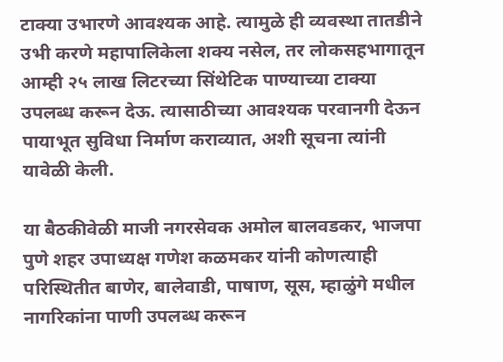टाक्या उभारणे आवश्यक आहे. त्यामुळे ही व्यवस्था तातडीने उभी करणे महापालिकेला शक्य नसेल, तर लोकसहभागातून आम्ही २५ लाख लिटरच्या सिंथेटिक पाण्याच्या टाक्या उपलब्ध करून देऊ. त्यासाठीच्या आवश्यक परवानगी देऊन पायाभूत सुविधा निर्माण कराव्यात, अशी सूचना त्यांनी यावेळी केली.

या बैठकीवेळी माजी नगरसेवक अमोल बालवडकर, भाजपा पुणे शहर उपाध्यक्ष गणेश कळमकर यांनी कोणत्याही परिस्थितीत बाणेर, बालेवाडी, पाषाण, सूस, म्हाळुंगे मधील नागरिकांना पाणी उपलब्ध करून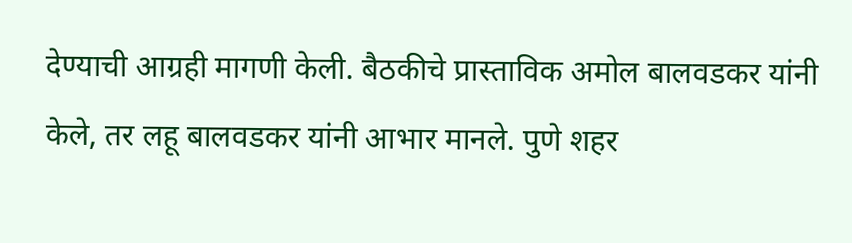देण्याची आग्र‌ही मागणी केली. बैठकीचे प्रास्ताविक अमोल बालवडकर यांनी केले, तर लहू बालवडकर यांनी आभार मानले. पुणे शहर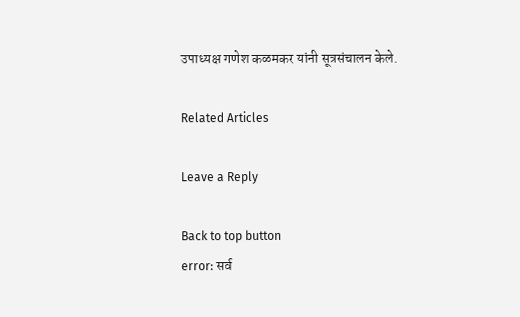उपाध्यक्ष गणेश कळमकर यांनी सूत्रसंचालन केले.

Related Articles

Leave a Reply

Back to top button
error: सर्व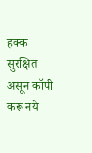हक्क सुरक्षित असून कॉपी करू नये